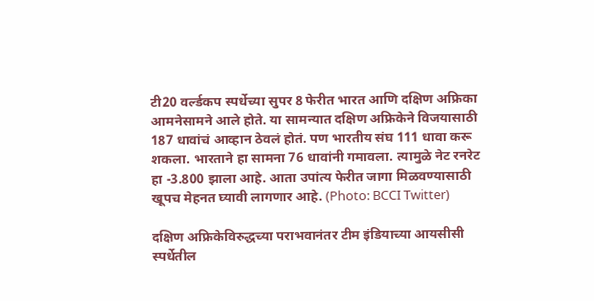टी20 वर्ल्डकप स्पर्धेच्या सुपर 8 फेरीत भारत आणि दक्षिण अफ्रिका आमनेसामने आले होते. या सामन्यात दक्षिण अफ्रिकेने विजयासाठी 187 धावांचं आव्हान ठेवलं होतं. पण भारतीय संघ 111 धावा करू शकला. भारताने हा सामना 76 धावांनी गमावला. त्यामुळे नेट रनरेट हा -3.800 झाला आहे. आता उपांत्य फेरीत जागा मिळवण्यासाठी खूपच मेहनत घ्यावी लागणार आहे. (Photo: BCCI Twitter)

दक्षिण अफ्रिकेविरुद्धच्या पराभवानंतर टीम इंडियाच्या आयसीसी स्पर्धेतील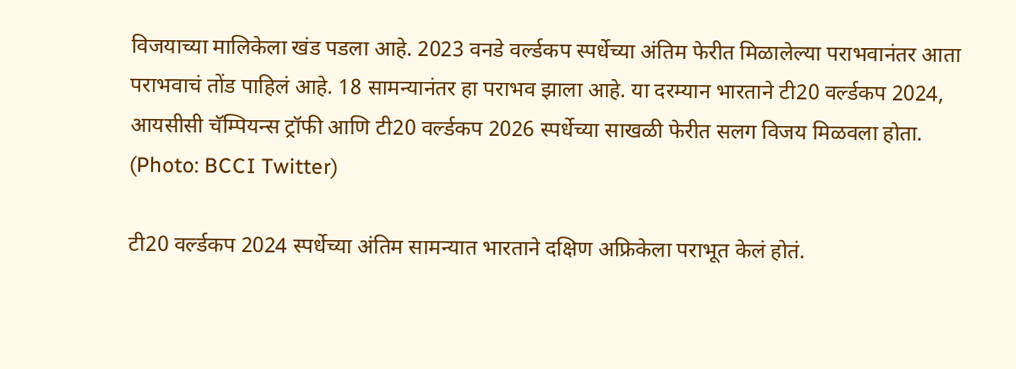विजयाच्या मालिकेला खंड पडला आहे. 2023 वनडे वर्ल्डकप स्पर्धेच्या अंतिम फेरीत मिळालेल्या पराभवानंतर आता पराभवाचं तोंड पाहिलं आहे. 18 सामन्यानंतर हा पराभव झाला आहे. या दरम्यान भारताने टी20 वर्ल्डकप 2024, आयसीसी चॅम्पियन्स ट्रॉफी आणि टी20 वर्ल्डकप 2026 स्पर्धेच्या साखळी फेरीत सलग विजय मिळवला होता. (Photo: BCCI Twitter)

टी20 वर्ल्डकप 2024 स्पर्धेच्या अंतिम सामन्यात भारताने दक्षिण अफ्रिकेला पराभूत केलं होतं.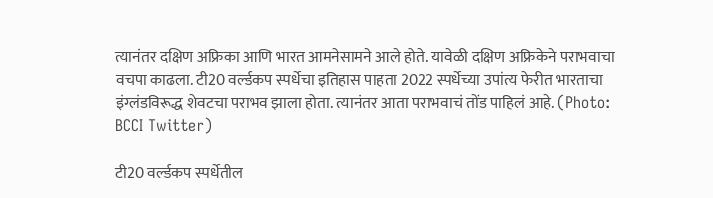त्यानंतर दक्षिण अफ्रिका आणि भारत आमनेसामने आले होते. यावेळी दक्षिण अफ्रिकेने पराभवाचा वचपा काढला. टी20 वर्ल्डकप स्पर्धेचा इतिहास पाहता 2022 स्पर्धेच्या उपांत्य फेरीत भारताचा इंग्लंडविरूद्ध शेवटचा पराभव झाला होता. त्यानंतर आता पराभवाचं तोंड पाहिलं आहे. (Photo: BCCI Twitter)

टी20 वर्ल्डकप स्पर्धेतील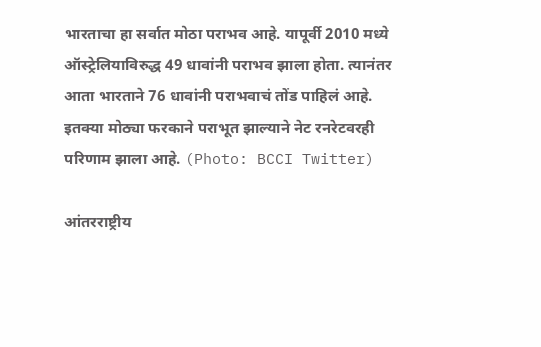भारताचा हा सर्वात मोठा पराभव आहे. यापूर्वी 2010 मध्ये ऑस्ट्रेलियाविरुद्ध 49 धावांनी पराभव झाला होता. त्यानंतर आता भारताने 76 धावांनी पराभवाचं तोंड पाहिलं आहे. इतक्या मोठ्या फरकाने पराभूत झाल्याने नेट रनरेटवरही परिणाम झाला आहे. (Photo: BCCI Twitter)

आंतरराष्ट्रीय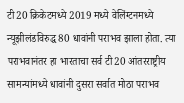टी20 क्रिकेटमध्ये 2019 मध्ये वेलिंग्टनमध्ये न्यूझीलंडविरुद्ध 80 धावांनी पराभव झाला होता. त्या पराभवानंतर हा भारताचा सर्व टी20 आंतरराष्ट्रीय सामन्यांमध्ये धावांनी दुसरा सर्वात मोठा पराभव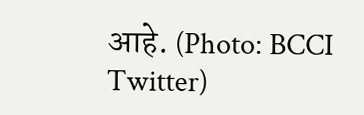आहे. (Photo: BCCI Twitter)